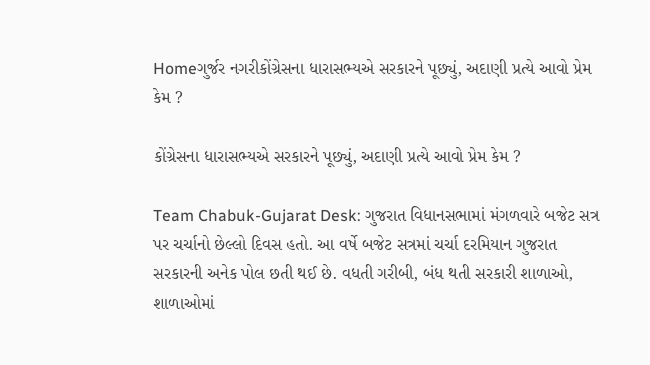Homeગુર્જર નગરીકોંગ્રેસના ધારાસભ્યએ સરકારને પૂછ્યું, અદાણી પ્રત્યે આવો પ્રેમ કેમ ?

કોંગ્રેસના ધારાસભ્યએ સરકારને પૂછ્યું, અદાણી પ્રત્યે આવો પ્રેમ કેમ ?

Team Chabuk-Gujarat Desk: ગુજરાત વિધાનસભામાં મંગળવારે બજેટ સત્ર પર ચર્ચાનો છેલ્લો દિવસ હતો. આ વર્ષે બજેટ સત્રમાં ચર્ચા દરમિયાન ગુજરાત સરકારની અનેક પોલ છતી થઈ છે. વધતી ગરીબી, બંધ થતી સરકારી શાળાઓ, શાળાઓમાં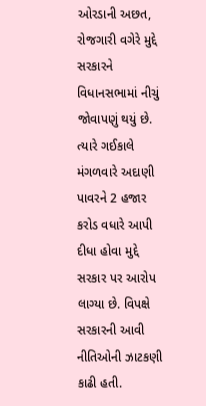ઓરડાની અછત, રોજગારી વગેરે મુદ્દે સરકારને વિધાનસભામાં નીચું જોવાપણું થયું છે. ત્યારે ગઈકાલે મંગળવારે અદાણી પાવરને 2 હજાર કરોડ વધારે આપી દીધા હોવા મુદ્દે સરકાર પર આરોપ લાગ્યા છે. વિપક્ષે સરકારની આવી નીતિઓની ઝાટકણી કાઢી હતી.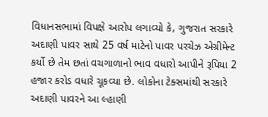વિધાનસભામાં વિપક્ષે આરોપ લગાવ્યો કે, ગુજરાત સરકારે અદાણી પાવર સાથે 25 વર્ષ માટેનો પાવર પરચેઝ એગ્રીમેન્ટ કર્યો છે તેમ છતાં વચગાળાનો ભાવ વધારો આપીને રૂપિયા 2 હજાર કરોડ વધારે ચૂકવ્યા છે. લોકોના ટેક્સમાંથી સરકારે અદાણી પાવરને આ લ્હાણી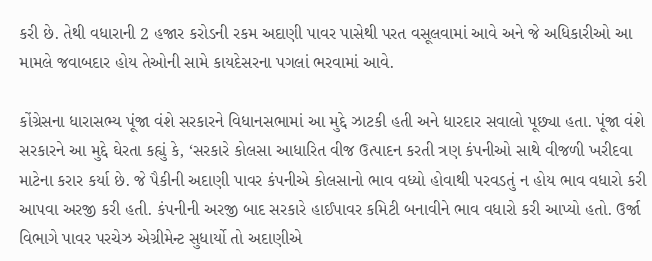કરી છે. તેથી વધારાની 2 હજાર કરોડની રકમ અદાણી પાવર પાસેથી પરત વસૂલવામાં આવે અને જે અધિકારીઓ આ મામલે જવાબદાર હોય તેઓની સામે કાયદેસરના પગલાં ભરવામાં આવે.

કોંગ્રેસના ધારાસભ્ય પૂંજા વંશે સરકારને વિધાનસભામાં આ મુદ્દે ઝાટકી હતી અને ધારદાર સવાલો પૂછ્યા હતા. પૂંજા વંશે સરકારને આ મુદ્દે ઘેરતા કહ્યું કે, ‘સરકારે કોલસા આધારિત વીજ ઉત્પાદન કરતી ત્રણ કંપનીઓ સાથે વીજળી ખરીદવા માટેના કરાર કર્યા છે. જે પૈકીની અદાણી પાવર કંપનીએ કોલસાનો ભાવ વધ્યો હોવાથી પરવડતું ન હોય ભાવ વધારો કરી આપવા અરજી કરી હતી. કંપનીની અરજી બાદ સરકારે હાઈપાવર કમિટી બનાવીને ભાવ વધારો કરી આપ્યો હતો. ઉર્જા વિભાગે પાવર પરચેઝ એગ્રીમેન્ટ સુધાર્યો તો અદાણીએ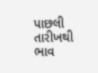પાછલી તારીખથી ભાવ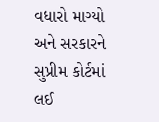વધારો માગ્યો અને સરકારને સુપ્રીમ કોર્ટમાં લઈ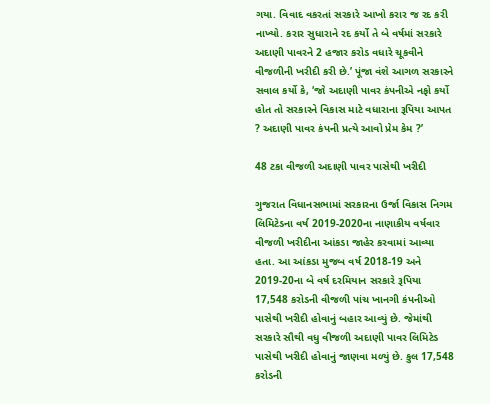ગયા. વિવાદ વકરતાં સરકારે આખો કરાર જ રદ કરી નાખ્યો. કરાર સુધારાને રદ કર્યો તે બે વર્ષમાં સરકારે અદાણી પાવરને 2 હજાર કરોડ વધારે ચૂકવીને વીજળીની ખરીદી કરી છે.’ પૂંજા વંશે આગળ સરકારને સવાલ કર્યો કે, ‘જો અદાણી પાવર કંપનીએ નફો કર્યો હોત તો સરકારને વિકાસ માટે વધારાના રૂપિયા આપત ? અદાણી પાવર કંપની પ્રત્યે આવો પ્રેમ કેમ ?’

48 ટકા વીજળી અદાણી પાવર પાસેથી ખરીદી

ગુજરાત વિધાનસભામાં સરકારના ઉર્જા વિકાસ નિગમ લિમિટેડના વર્ષ 2019-2020ના નાણાકીય વર્ષવાર વીજળી ખરીદીના આંકડા જાહેર કરવામાં આવ્યા હતા. આ આંકડા મુજબ વર્ષ 2018-19 અને 2019-20ના બે વર્ષ દરમિયાન સરકારે રૂપિયા 17,548 કરોડની વીજળી પાંચ ખાનગી કંપનીઓ પાસેથી ખરીદી હોવાનું બહાર આવ્યું છે. જેમાંથી સરકારે સૌથી વધુ વીજળી અદાણી પાવર લિમિટેડ પાસેથી ખરીદી હોવાનું જાણવા મળ્યું છે. કુલ 17,548 કરોડની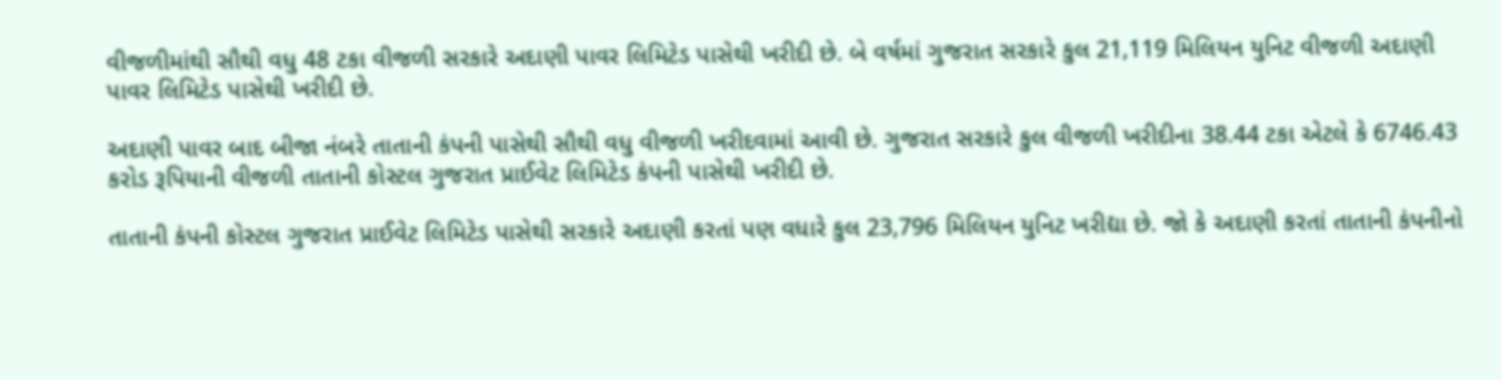વીજળીમાંથી સૌથી વધુ 48 ટકા વીજળી સરકારે અદાણી પાવર લિમિટેડ પાસેથી ખરીદી છે. બે વર્ષમાં ગુજરાત સરકારે કુલ 21,119 મિલિયન યુનિટ વીજળી અદાણી પાવર લિમિટેડ પાસેથી ખરીદી છે.

અદાણી પાવર બાદ બીજા નંબરે તાતાની કંપની પાસેથી સૌથી વધુ વીજળી ખરીદવામાં આવી છે. ગુજરાત સરકારે કુલ વીજળી ખરીદીના 38.44 ટકા એટલે કે 6746.43 કરોડ રૂપિયાની વીજળી તાતાની કોસ્ટલ ગુજરાત પ્રાઈવેટ લિમિટેડ કંપની પાસેથી ખરીદી છે.

તાતાની કંપની કોસ્ટલ ગુજરાત પ્રાઈવેટ લિમિટેડ પાસેથી સરકારે અદાણી કરતાં પણ વધારે કુલ 23,796 મિલિયન યુનિટ ખરીદ્યા છે. જો કે અદાણી કરતાં તાતાની કંપનીનો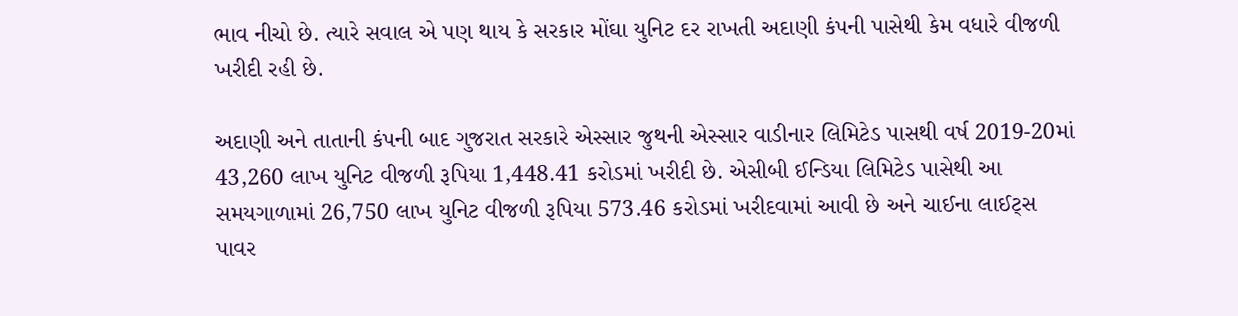ભાવ નીચો છે. ત્યારે સવાલ એ પણ થાય કે સરકાર મોંઘા યુનિટ દર રાખતી અદાણી કંપની પાસેથી કેમ વધારે વીજળી ખરીદી રહી છે.

અદાણી અને તાતાની કંપની બાદ ગુજરાત સરકારે એસ્સાર જુથની એસ્સાર વાડીનાર લિમિટેડ પાસથી વર્ષ 2019-20માં 43,260 લાખ યુનિટ વીજળી રૂપિયા 1,448.41 કરોડમાં ખરીદી છે. એસીબી ઈન્ડિયા લિમિટેડ પાસેથી આ સમયગાળામાં 26,750 લાખ યુનિટ વીજળી રૂપિયા 573.46 કરોડમાં ખરીદવામાં આવી છે અને ચાઈના લાઈટ્સ પાવર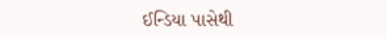ઈન્ડિયા પાસેથી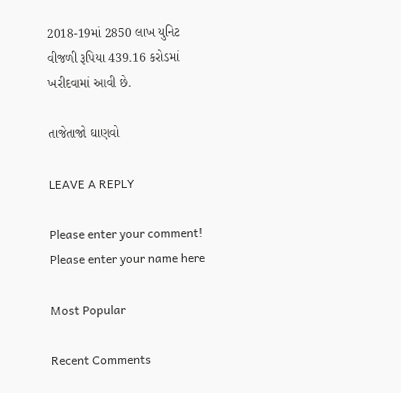2018-19માં 2850 લાખ યુનિટ વીજળી રૂપિયા 439.16 કરોડમાં ખરીદવામાં આવી છે.

તાજેતાજો ઘાણવો

LEAVE A REPLY

Please enter your comment!
Please enter your name here

Most Popular

Recent Comments